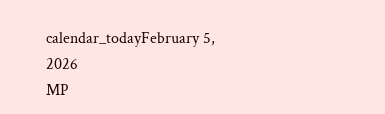calendar_todayFebruary 5, 2026
MP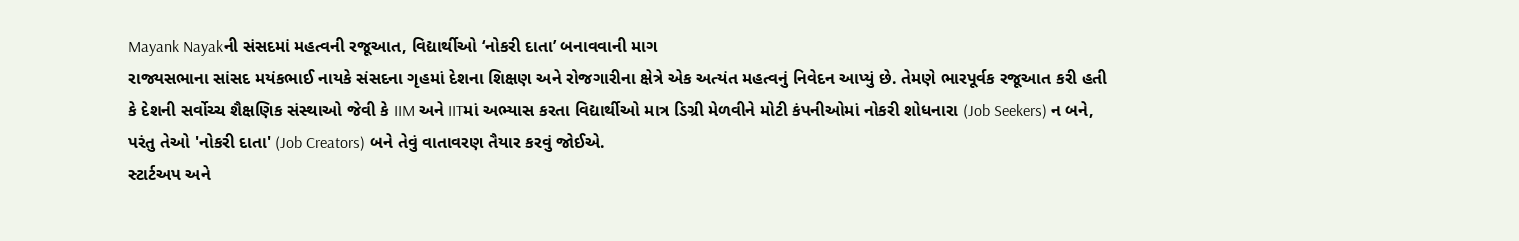Mayank Nayakની સંસદમાં મહત્વની રજૂઆત, વિદ્યાર્થીઓ ‘નોકરી દાતા’ બનાવવાની માગ
રાજ્યસભાના સાંસદ મયંકભાઈ નાયકે સંસદના ગૃહમાં દેશના શિક્ષણ અને રોજગારીના ક્ષેત્રે એક અત્યંત મહત્વનું નિવેદન આપ્યું છે. તેમણે ભારપૂર્વક રજૂઆત કરી હતી કે દેશની સર્વોચ્ચ શૈક્ષણિક સંસ્થાઓ જેવી કે IIM અને IITમાં અભ્યાસ કરતા વિદ્યાર્થીઓ માત્ર ડિગ્રી મેળવીને મોટી કંપનીઓમાં નોકરી શોધનારા (Job Seekers) ન બને, પરંતુ તેઓ 'નોકરી દાતા' (Job Creators) બને તેવું વાતાવરણ તૈયાર કરવું જોઈએ.
સ્ટાર્ટઅપ અને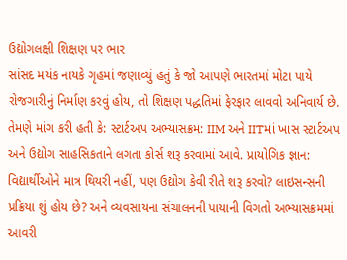ઉદ્યોગલક્ષી શિક્ષણ પર ભાર
સાંસદ મયંક નાયકે ગૃહમાં જણાવ્યું હતું કે જો આપણે ભારતમાં મોટા પાયે રોજગારીનું નિર્માણ કરવું હોય, તો શિક્ષણ પદ્ધતિમાં ફેરફાર લાવવો અનિવાર્ય છે. તેમણે માંગ કરી હતી કે: સ્ટાર્ટઅપ અભ્યાસક્રમ: IIM અને IITમાં ખાસ સ્ટાર્ટઅપ અને ઉદ્યોગ સાહસિકતાને લગતા કોર્સ શરૂ કરવામાં આવે. પ્રાયોગિક જ્ઞાન: વિદ્યાર્થીઓને માત્ર થિયરી નહીં, પણ ઉદ્યોગ કેવી રીતે શરૂ કરવો? લાઇસન્સની પ્રક્રિયા શું હોય છે? અને વ્યવસાયના સંચાલનની પાયાની વિગતો અભ્યાસક્રમમાં આવરી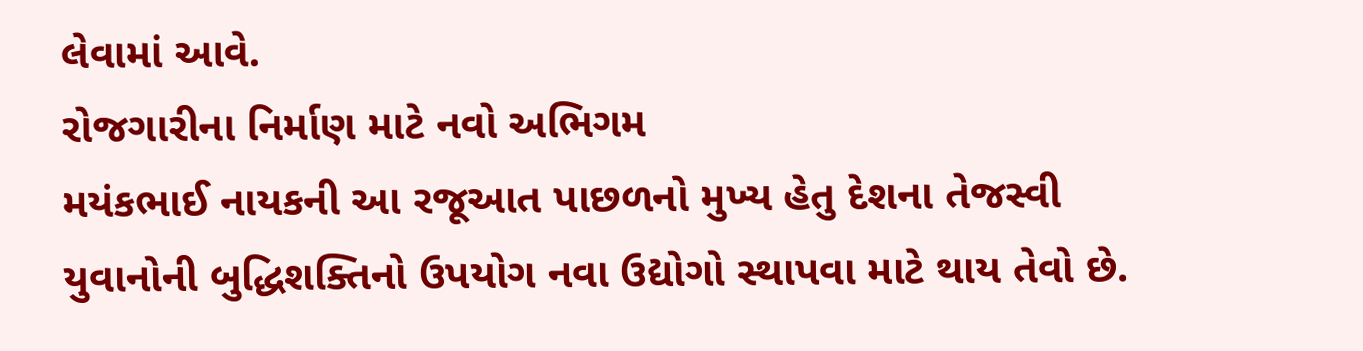લેવામાં આવે.
રોજગારીના નિર્માણ માટે નવો અભિગમ
મયંકભાઈ નાયકની આ રજૂઆત પાછળનો મુખ્ય હેતુ દેશના તેજસ્વી યુવાનોની બુદ્ધિશક્તિનો ઉપયોગ નવા ઉદ્યોગો સ્થાપવા માટે થાય તેવો છે.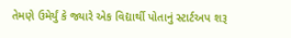તેમણે ઉમેર્યું કે જ્યારે એક વિદ્યાર્થી પોતાનું સ્ટાર્ટઅપ શરૂ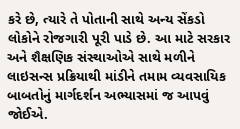કરે છે, ત્યારે તે પોતાની સાથે અન્ય સેંકડો લોકોને રોજગારી પૂરી પાડે છે. આ માટે સરકાર અને શૈક્ષણિક સંસ્થાઓએ સાથે મળીને લાઇસન્સ પ્રક્રિયાથી માંડીને તમામ વ્યવસાયિક બાબતોનું માર્ગદર્શન અભ્યાસમાં જ આપવું જોઈએ.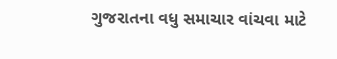ગુજરાતના વધુ સમાચાર વાંચવા માટે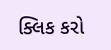ક્લિક કરો